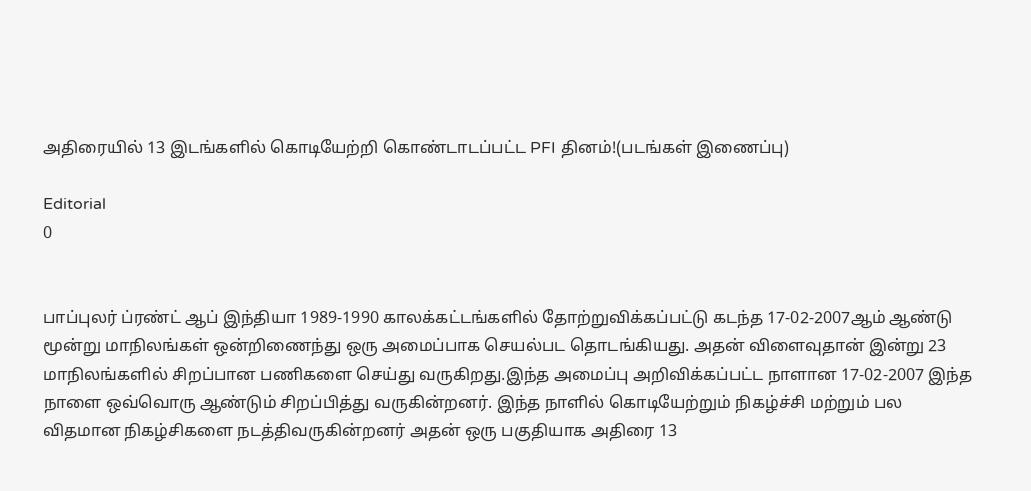அதிரையில் 13 இடங்களில் கொடியேற்றி கொண்டாடப்பட்ட PFI தினம்!(படங்கள் இணைப்பு)

Editorial
0


பாப்புலர் ப்ரண்ட் ஆப் இந்தியா 1989-1990 காலக்கட்டங்களில் தோற்றுவிக்கப்பட்டு கடந்த 17-02-2007ஆம் ஆண்டு மூன்று மாநிலங்கள் ஒன்றிணைந்து ஒரு அமைப்பாக செயல்பட தொடங்கியது. அதன் விளைவுதான் இன்று 23 மாநிலங்களில் சிறப்பான பணிகளை செய்து வருகிறது.இந்த அமைப்பு அறிவிக்கப்பட்ட நாளான 17-02-2007 இந்த நாளை ஒவ்வொரு ஆண்டும் சிறப்பித்து வருகின்றனர். இந்த நாளில் கொடியேற்றும் நிகழ்ச்சி மற்றும் பல விதமான நிகழ்சிகளை நடத்திவருகின்றனர் அதன் ஒரு பகுதியாக அதிரை 13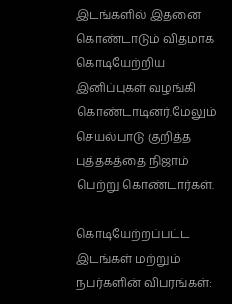இடங்களில் இதனை கொண்டாடும் விதமாக கொடியேற்றிய இனிப்புகள் வழங்கி கொண்டாடினர்.மேலும் செயல்பாடு குறித்த புத்தகத்தை நிஜாம் பெற்று கொண்டார்கள்.

கொடியேற்றப்பட்ட இடங்கள் மற்றும் நபர்களின் விபரங்கள்: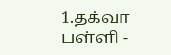1.தக்வா பள்ளி -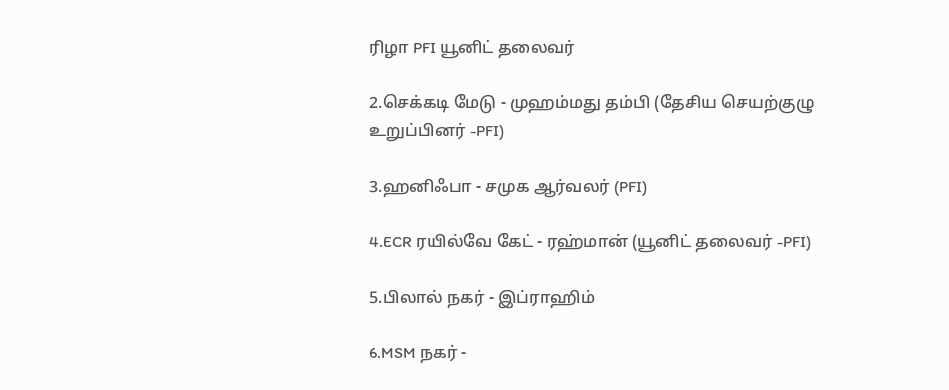ரிழா PFI யூனிட் தலைவர்

2.செக்கடி மேடு - முஹம்மது தம்பி (தேசிய செயற்குழு உறுப்பினர் -PFI)

3.ஹனிஃபா - சமுக ஆர்வலர் (PFI)

4.ECR ரயில்வே கேட் - ரஹ்மான் (யூனிட் தலைவர் -PFI)

5.பிலால் நகர் - இப்ராஹிம்

6.MSM நகர் -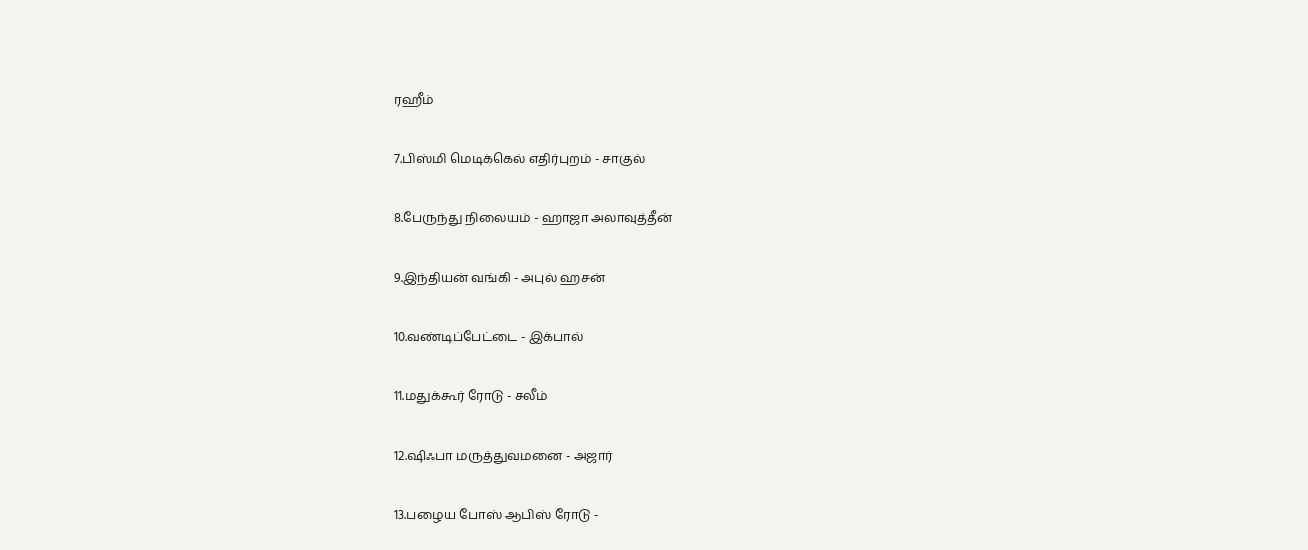ரஹீம்

7.பிஸ்மி மெடிக்கெல் எதிர்புறம் - சாகுல்

8.பேருந்து நிலையம் - ஹாஜா அலாவுத்தீன்

9.இந்தியன் வங்கி - அபுல் ஹசன்

10.வண்டிப்பேட்டை - இக்பால்

11.மதுக்கூர் ரோடு - சலீம்

12.ஷிஃபா மருத்துவமனை - அஜார்

13.பழைய போஸ் ஆபிஸ் ரோடு -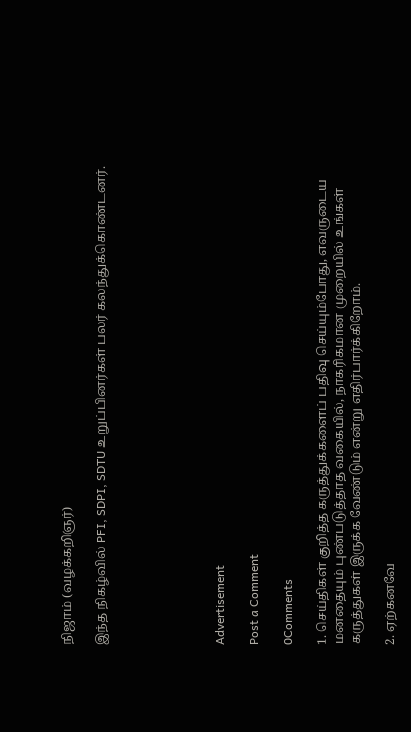நிஜாம் (வழக்கறிஞர்)

இந்த நிகழ்வில் PFI, SDPI, SDTU உறுப்பினர்கள் பலர் கலந்துக்கொண்டனர்.






Advertisement

Post a Comment

0Comments

1. செய்திகள் குறித்த கருத்துக்களைப் பதிவு செய்யும்போது, எவருடைய மனதையும் புண்படுத்தாத வகையில், நாகரிகமான முறையில் உங்கள் கருத்துகள் இருக்க வேண்டும் என்று எதிர்பார்க்கிறோம்.

2. ஏற்கனவே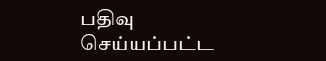பதிவு செய்யப்பட்ட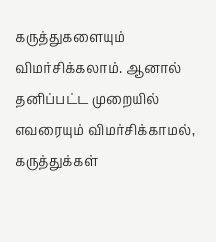கருத்துகளையும் விமர்சிக்கலாம். ஆனால் தனிப்பட்ட முறையில் எவரையும் விமர்சிக்காமல், கருத்துக்கள்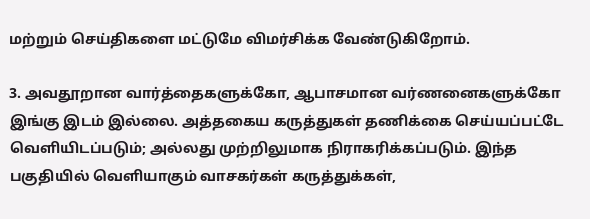மற்றும் செய்திகளை மட்டுமே விமர்சிக்க வேண்டுகிறோம்.

3. அவதூறான வார்த்தைகளுக்கோ, ஆபாசமான வர்ணனைகளுக்கோ இங்கு இடம் இல்லை. அத்தகைய கருத்துகள் தணிக்கை செய்யப்பட்டே வெளியிடப்படும்; அல்லது முற்றிலுமாக நிராகரிக்கப்படும். இந்த பகுதியில் வெளியாகும் வாசகர்கள் கருத்துக்கள்,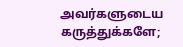அவர்களுடைய கருத்துக்களே;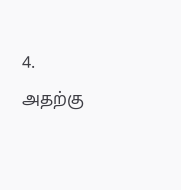4. அதற்கு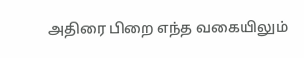அதிரை பிறை எந்த வகையிலும்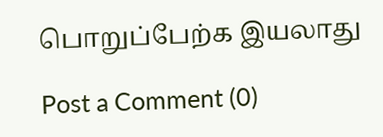பொறுப்பேற்க இயலாது

Post a Comment (0)